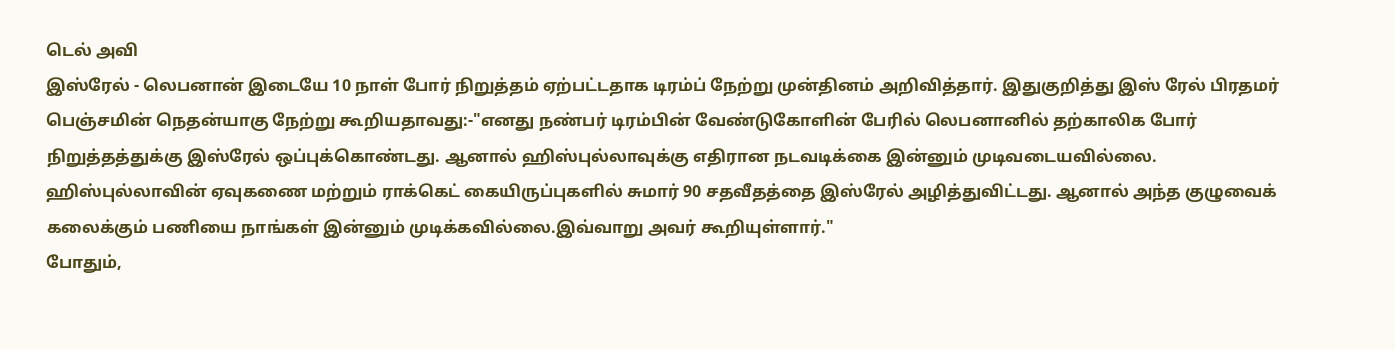டெல் அவி
இஸ்ரேல் - லெபனான் இடையே 10 நாள் போர் நிறுத்தம் ஏற்பட்டதாக டிரம்ப் நேற்று முன்தினம் அறிவித்தார். இதுகுறித்து இஸ் ரேல் பிரதமர் பெஞ்சமின் நெதன்யாகு நேற்று கூறியதாவது:-"எனது நண்பர் டிரம்பின் வேண்டுகோளின் பேரில் லெபனானில் தற்காலிக போர் நிறுத்தத்துக்கு இஸ்ரேல் ஒப்புக்கொண்டது. ஆனால் ஹிஸ்புல்லாவுக்கு எதிரான நடவடிக்கை இன்னும் முடிவடையவில்லை.
ஹிஸ்புல்லாவின் ஏவுகணை மற்றும் ராக்கெட் கையிருப்புகளில் சுமார் 90 சதவீதத்தை இஸ்ரேல் அழித்துவிட்டது. ஆனால் அந்த குழுவைக் கலைக்கும் பணியை நாங்கள் இன்னும் முடிக்கவில்லை.இவ்வாறு அவர் கூறியுள்ளார்."
போதும்,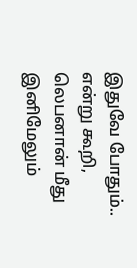இதுவே போதும்.. என்று கூறி, லெபனான் மீது இனிமேலும்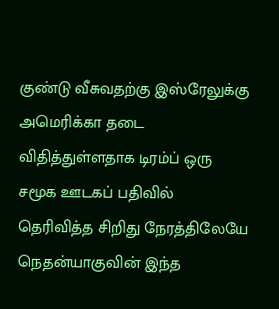குண்டு வீசுவதற்கு இஸ்ரேலுக்கு அமெரிக்கா தடை விதித்துள்ளதாக டிரம்ப் ஒரு சமூக ஊடகப் பதிவில் தெரிவித்த சிறிது நேரத்திலேயே நெதன்யாகுவின் இந்த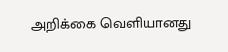அறிக்கை வெளியானது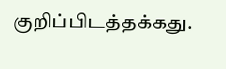குறிப்பிடத்தக்கது.